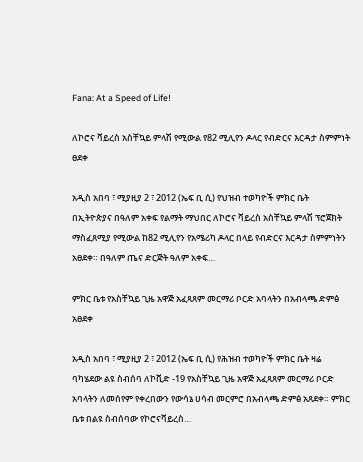Fana: At a Speed of Life!

ለኮሮና ቫይረስ አስቸኳይ ምላሽ የሚውል የ82 ሚሊየን ዶላር የብድርና እርዳታ ስምምነት ፀደቀ

አዲስ አበባ ፣ ሚያዚያ 2 ፣ 2012 (ኤፍ ቢ ሲ) የህዝብ ተወካዮች ምክር ቤት በኢትዮጵያና በዓለም አቀፍ የልማት ማህበር ለኮሮና ቫይረስ አስቸኳይ ምላሽ ፕሮጀክት ማስፈጸሚያ የሚውል ከ82 ሚሊየን የአሜሪካ ዶላር በላይ የብድርና እርዳታ ስምምነትን አፀደቀ። በዓለም ጤና ድርጅት ዓለም አቀፍ…

ምክር ቤቱ የአስቸኳይ ጊዜ አዋጅ አፈጻጸም መርማሪ ቦርድ አባላትን በአብላጫ ድምፅ አፀደቀ

አዲስ አበባ ፣ ሚያዚያ 2 ፣ 2012 (ኤፍ ቢ ሲ) የሕዝብ ተወካዮች ምክር ቤት ዛሬ ባካሄደው ልዩ ስብሰባ ለኮቪድ -19 የአስቸኳይ ጊዜ አዋጅ አፈጻጸም መርማሪ ቦርድ አባላትን ለመሰየም የቀረበውን የውሳኔ ሀሳብ መርምሮ በአብላጫ ድምፅ አጸደቀ። ምክር ቤቱ በልዩ ስብሰባው የኮሮናቫይረስ…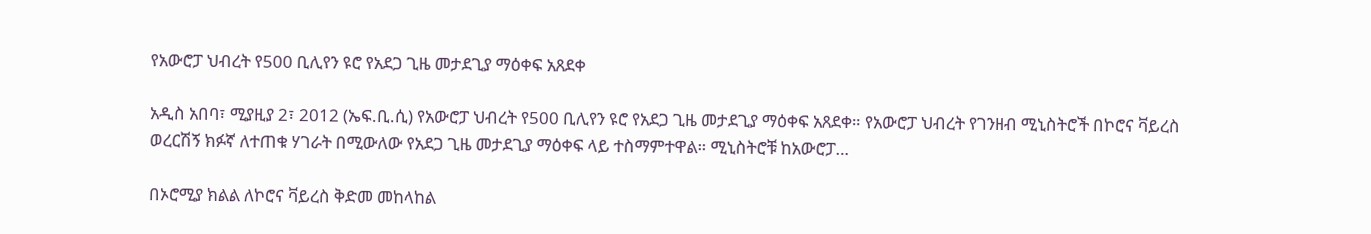የአውሮፓ ህብረት የ500 ቢሊየን ዩሮ የአደጋ ጊዜ መታደጊያ ማዕቀፍ አጸደቀ

አዲስ አበባ፣ ሚያዚያ 2፣ 2012 (ኤፍ.ቢ.ሲ) የአውሮፓ ህብረት የ500 ቢሊየን ዩሮ የአደጋ ጊዜ መታደጊያ ማዕቀፍ አጸደቀ። የአውሮፓ ህብረት የገንዘብ ሚኒስትሮች በኮሮና ቫይረስ ወረርሽኝ ክፉኛ ለተጠቁ ሃገራት በሚውለው የአደጋ ጊዜ መታደጊያ ማዕቀፍ ላይ ተስማምተዋል። ሚኒስትሮቹ ከአውሮፓ…

በኦሮሚያ ክልል ለኮሮና ቫይረስ ቅድመ መከላከል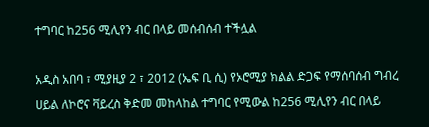ተግባር ከ256 ሚሊየን ብር በላይ መሰብሰብ ተችሏል

አዲስ አበባ ፣ ሚያዚያ 2 ፣ 2012 (ኤፍ ቢ ሲ) የኦሮሚያ ክልል ድጋፍ የማሰባሰብ ግብረ ሀይል ለኮሮና ቫይረስ ቅድመ መከላከል ተግባር የሚውል ከ256 ሚሊየን ብር በላይ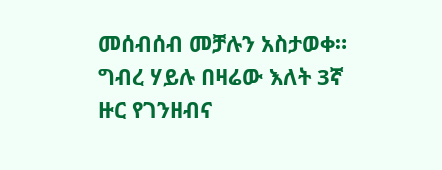መሰብሰብ መቻሉን አስታወቀ። ግብረ ሃይሉ በዛሬው እለት 3ኛ ዙር የገንዘብና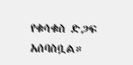የቁሳቁስ ድጋፍ አሰባስቧል።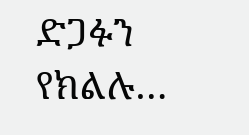ድጋፉን የክልሉ…